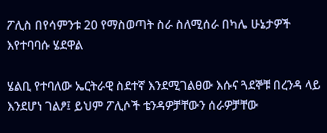ፖሊስ በየሳምንቱ 20 የማስወጣት ስራ ስለሚሰራ በካሌ ሁኔታዎች እየተባባሱ ሄደዋል

ሄልቢ የተባለው ኤርትራዊ ስደተኛ እንደሚገልፀው እሱና ጓደኞቹ በረንዳ ላይ እንደሆነ ገልፆ፤ ይህም ፖሊሶች ቴንዳዎቻቸውን ሰራዎቻቸው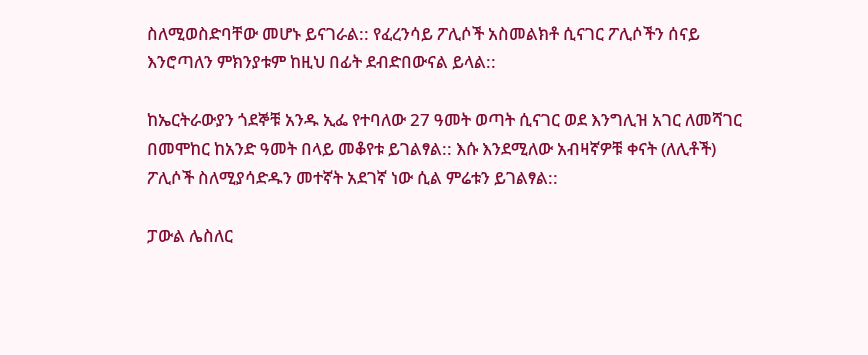ስለሚወስድባቸው መሆኑ ይናገራል:: የፈረንሳይ ፖሊሶች አስመልክቶ ሲናገር ፖሊሶችን ሰናይ እንሮጣለን ምክንያቱም ከዚህ በፊት ደብድበውናል ይላል::

ከኤርትራውያን ጎደኞቹ አንዱ ኢፌ የተባለው 27 ዓመት ወጣት ሲናገር ወደ እንግሊዝ አገር ለመሻገር በመሞከር ከአንድ ዓመት በላይ መቆየቱ ይገልፃል:: እሱ እንደሚለው አብዛኛዎቹ ቀናት (ለሊቶች) ፖሊሶች ስለሚያሳድዱን መተኛት አደገኛ ነው ሲል ምሬቱን ይገልፃል::

ፓውል ሌስለር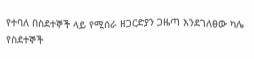የተባለ በስደተኞች ላይ የሚሰራ ዘጋርድያን ጋዜጣ እንደገለፀው ካሌ የስደተኞች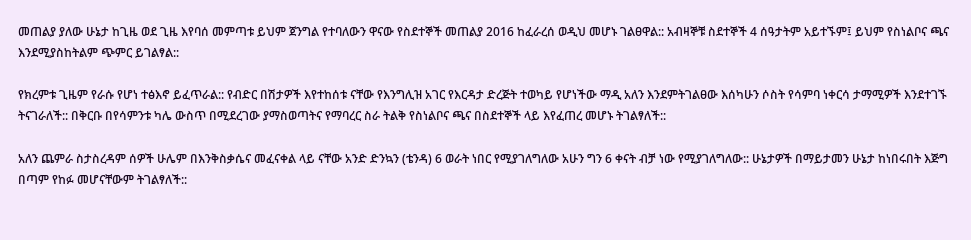መጠልያ ያለው ሁኔታ ከጊዜ ወደ ጊዜ እየባሰ መምጣቱ ይህም ጀንግል የተባለውን ዋናው የስደተኞች መጠልያ 2016 ከፈራረሰ ወዲህ መሆኑ ገልፀዋል:: አብዛኞቹ ስደተኞች 4 ሰዓታትም አይተኙም፤ ይህም የስነልቦና ጫና እንደሚያስከትልም ጭምር ይገልፃል::

የክረምቱ ጊዜም የራሱ የሆነ ተፅእኖ ይፈጥራል:: የብድር በሽታዎች እየተከሰቱ ናቸው የእንግሊዝ አገር የእርዳታ ድረጅት ተወካይ የሆነችው ማዲ አለን እንደምትገልፀው እሰካሁን ሶስት የሳምባ ነቀርሳ ታማሚዎች እንደተገኙ ትናገራለች:: በቅርቡ በየሳምንቱ ካሌ ውስጥ በሚደረገው ያማስወጣትና የማባረር ስራ ትልቅ የስነልቦና ጫና በስደተኞች ላይ እየፈጠረ መሆኑ ትገልፃለች::

አለን ጨምራ ስታስረዳም ሰዎች ሁሌም በእንቅስቃሴና መፈናቀል ላይ ናቸው አንድ ድንኳን (ቴንዳ) 6 ወራት ነበር የሚያገለግለው አሁን ግን 6 ቀናት ብቻ ነው የሚያገለግለው:: ሁኔታዎች በማይታመን ሁኔታ ከነበሩበት እጅግ በጣም የከፉ መሆናቸውም ትገልፃለች::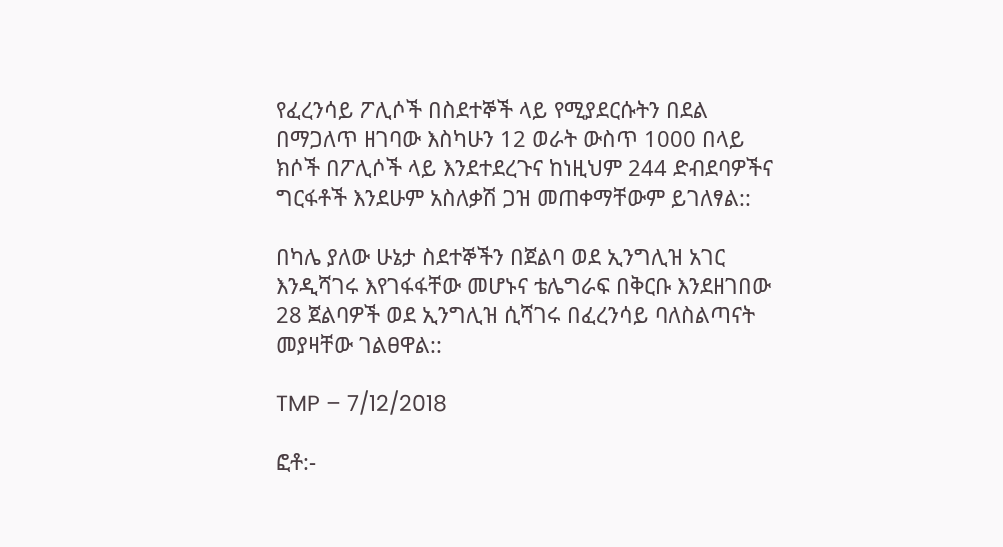የፈረንሳይ ፖሊሶች በስደተኞች ላይ የሚያደርሱትን በደል በማጋለጥ ዘገባው እስካሁን 12 ወራት ውስጥ 1000 በላይ ክሶች በፖሊሶች ላይ እንደተደረጉና ከነዚህም 244 ድብደባዎችና ግርፋቶች እንደሁም አስለቃሽ ጋዝ መጠቀማቸውም ይገለፃል::

በካሌ ያለው ሁኔታ ስደተኞችን በጀልባ ወደ ኢንግሊዝ አገር እንዲሻገሩ እየገፋፋቸው መሆኑና ቴሌግራፍ በቅርቡ እንደዘገበው 28 ጀልባዎች ወደ ኢንግሊዝ ሲሻገሩ በፈረንሳይ ባለስልጣናት መያዛቸው ገልፀዋል::

TMP – 7/12/2018

ፎቶ:-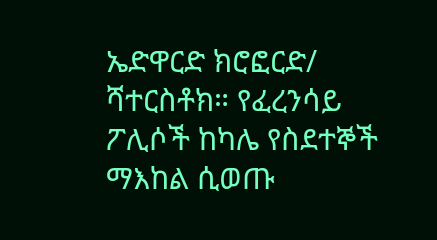ኤድዋርድ ክሮፎርድ/ ሻተርስቶክ። የፈረንሳይ ፖሊሶች ከካሌ የስደተኞች ማእከል ሲወጡ